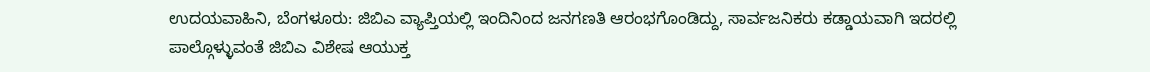ಉದಯವಾಹಿನಿ, ಬೆಂಗಳೂರು: ಜಿಬಿಎ ವ್ಯಾಪ್ತಿಯಲ್ಲಿ ಇಂದಿನಿಂದ ಜನಗಣತಿ ಆರಂಭಗೊಂಡಿದ್ದು, ಸಾರ್ವಜನಿಕರು ಕಡ್ಡಾಯವಾಗಿ ಇದರಲ್ಲಿ ಪಾಲ್ಗೊಳ್ಳುವಂತೆ ಜಿಬಿಎ ವಿಶೇಷ ಆಯುಕ್ತ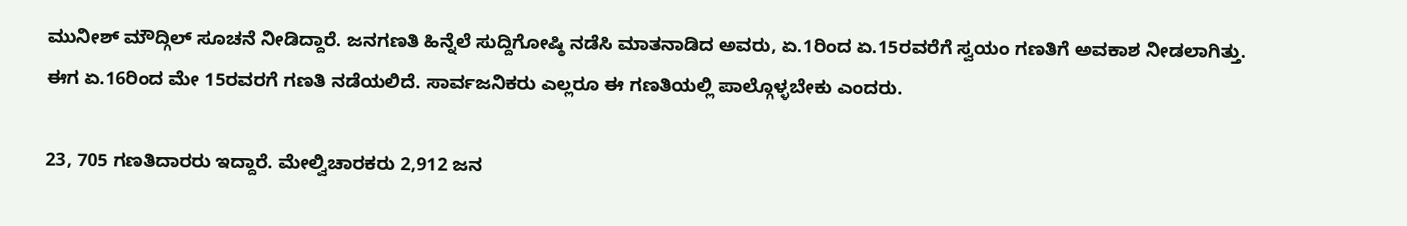ಮುನೀಶ್ ಮೌದ್ಗಿಲ್ ಸೂಚನೆ ನೀಡಿದ್ದಾರೆ. ಜನಗಣತಿ ಹಿನ್ನೆಲೆ ಸುದ್ದಿಗೋಷ್ಠಿ ನಡೆಸಿ ಮಾತನಾಡಿದ ಅವರು, ಏ.1ರಿಂದ ಏ.15ರವರೆಗೆ ಸ್ವಯಂ ಗಣತಿಗೆ ಅವಕಾಶ ನೀಡಲಾಗಿತ್ತು. ಈಗ ಏ.16ರಿಂದ ಮೇ 15ರವರಗೆ ಗಣತಿ ನಡೆಯಲಿದೆ. ಸಾರ್ವಜನಿಕರು ಎಲ್ಲರೂ ಈ ಗಣತಿಯಲ್ಲಿ ಪಾಲ್ಗೊಳ್ಳಬೇಕು ಎಂದರು.

23, 705 ಗಣತಿದಾರರು ಇದ್ದಾರೆ. ಮೇಲ್ವಿಚಾರಕರು 2,912 ಜನ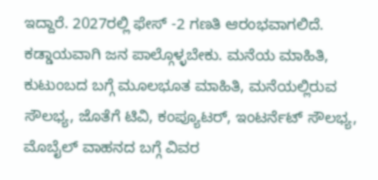ಇದ್ದಾರೆ. 2027ರಲ್ಲಿ ಫೇಸ್ -2 ಗಣತಿ ಆರಂಭವಾಗಲಿದೆ. ಕಡ್ಡಾಯವಾಗಿ ಜನ ಪಾಲ್ಗೊಳ್ಳಬೇಕು. ಮನೆಯ ಮಾಹಿತಿ, ಕುಟುಂಬದ ಬಗ್ಗೆ ಮೂಲಭೂತ ಮಾಹಿತಿ, ಮನೆಯಲ್ಲಿರುವ ಸೌಲಭ್ಯ, ಜೊತೆಗೆ ಟಿವಿ, ಕಂಪ್ಯೂಟರ್, ಇಂಟರ್ನೆಟ್ ಸೌಲಭ್ಯ, ಮೊಬೈಲ್ ವಾಹನದ ಬಗ್ಗೆ ವಿವರ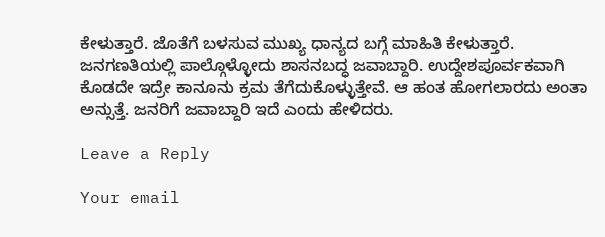ಕೇಳುತ್ತಾರೆ. ಜೊತೆಗೆ ಬಳಸುವ ಮುಖ್ಯ ಧಾನ್ಯದ ಬಗ್ಗೆ ಮಾಹಿತಿ ಕೇಳುತ್ತಾರೆ. ಜನಗಣತಿಯಲ್ಲಿ ಪಾಲ್ಗೊಳ್ಳೋದು ಶಾಸನಬದ್ಧ ಜವಾಬ್ದಾರಿ. ಉದ್ದೇಶಪೂರ್ವಕವಾಗಿ ಕೊಡದೇ ಇದ್ರೇ ಕಾನೂನು ಕ್ರಮ ತೆಗೆದುಕೊಳ್ಳುತ್ತೇವೆ. ಆ ಹಂತ ಹೋಗಲಾರದು ಅಂತಾ ಅನ್ಸುತ್ತೆ. ಜನರಿಗೆ ಜವಾಬ್ದಾರಿ ಇದೆ ಎಂದು ಹೇಳಿದರು.

Leave a Reply

Your email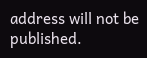address will not be published.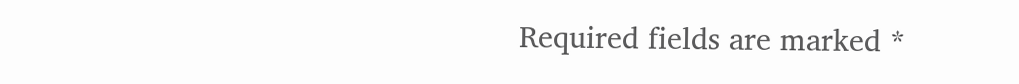Required fields are marked *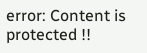error: Content is protected !!